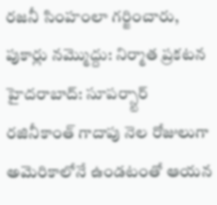రజనీ సింహంలా గర్జించారు, పుకార్లు నమ్మొద్దు: నిర్మాత ప్రకటన
హైదరాబాద్: సూపర్స్టార్ రజినీకాంత్ గాదాపు నెల రోజులుగా అమెరికాలోనే ఉండటంతో ఆయన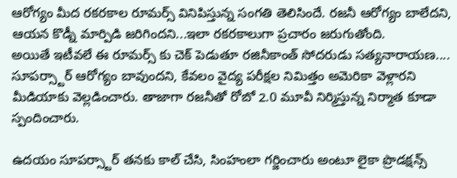ఆరోగ్యం మీద రకరకాల రూమర్స్ వినిపిస్తున్న సంగతి తెలిసిందే. రజనీ ఆరోగ్యం బాలేదని, ఆయన కొడ్నీ మార్పిడి జరిగిందని...ఇలా రకరకాలుగా ప్రచారం జరుగుతోంది.
అయితే ఇటీవలే ఈ రూమర్స్ కు చెక్ పెడుతూ రజినీకాంత్ సోదరుడు సత్యనారాయణ.... సూపర్స్టార్ ఆరోగ్యం బావుందని, కేవలం వైద్య పరీక్షల నిమిత్తం అమెరికా వెళ్లారని మీడియాకు వెల్లడించారు. తాజాగా రజనీతో రోబో 2.0 మూవీ నిర్మిస్తున్న నిర్మాత కూడా స్పందించారు.

ఉదయం సూపర్స్టార్ తనకు కాల్ చేసి, సింహంలా గర్జించారు అంటూ లైకా ప్రొడక్షన్స్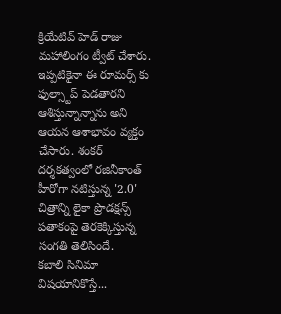క్రియేటివ్ హెడ్ రాజు మహాలింగం ట్వీట్ చేశారు. ఇప్పటికైనా ఈ రూమర్స్ కు ఫుల్స్టాప్ పెడతారని ఆశిస్తున్నాన్నాను అని ఆయన ఆశాభావం వ్యక్తం చేసారు. శంకర్ దర్శకత్వంలో రజినీకాంత్ హీరోగా నటిస్తున్న '2.0' చిత్రాన్ని లైకా ప్రొడక్షన్స్ పతాకంపై తెరకెక్కిస్తున్న సంగతి తెలిసిందే.
కబాలి సినిమా విషయానికొస్తే...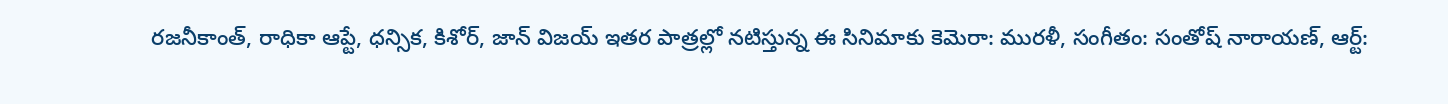రజనీకాంత్, రాధికా ఆప్టే, ధన్సిక, కిశోర్, జాన్ విజయ్ ఇతర పాత్రల్లో నటిస్తున్న ఈ సినిమాకు కెమెరా: మురళీ, సంగీతం: సంతోష్ నారాయణ్, ఆర్ట్: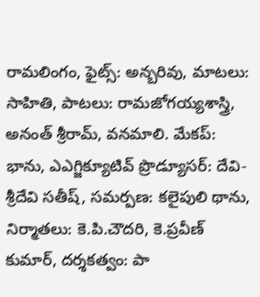రామలింగం, ఫైట్స్: అన్బరివు, మాటలు: సాహితి, పాటలు: రామజోగయ్యశాస్త్రి, అనంత్ శ్రీరామ్, వనమాలి. మేకప్: భాను, ఎఎగ్జిక్యూటివ్ ప్రొడ్యూసర్: దేవి-శ్రీదేవి సతీష్, సమర్పణ: కలైపులి థాను, నిర్మాతలు: కె.పి.చౌదరి, కె.ప్రవీణ్ కుమార్, దర్శకత్వం: పా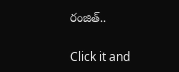రంజిత్..


Click it and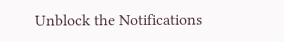Unblock the Notifications